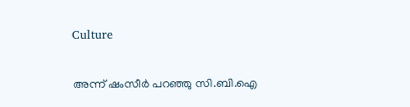Culture

അന്ന് ഷംസീര്‍ പറഞ്ഞു സി.ബി.ഐ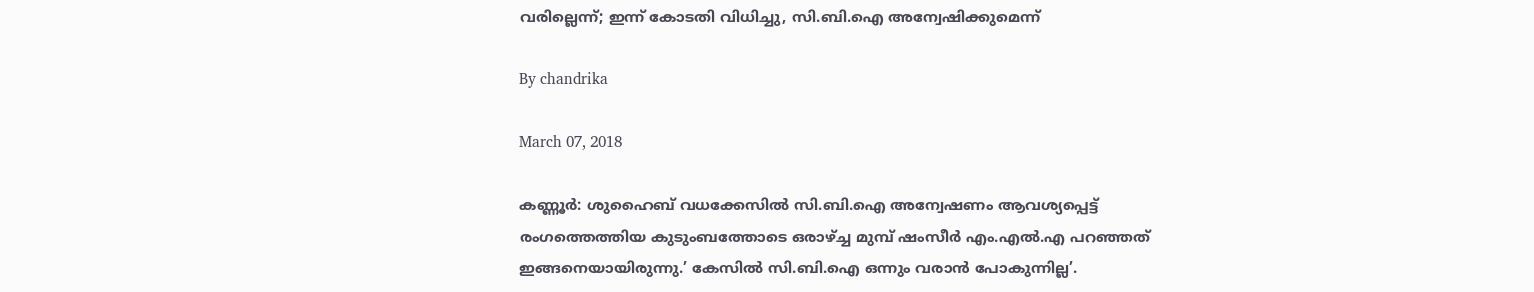വരില്ലെന്ന്; ഇന്ന് കോടതി വിധിച്ചു, സി.ബി.ഐ അന്വേഷിക്കുമെന്ന്

By chandrika

March 07, 2018

കണ്ണൂര്‍: ശുഹൈബ് വധക്കേസില്‍ സി.ബി.ഐ അന്വേഷണം ആവശ്യപ്പെട്ട് രംഗത്തെത്തിയ കുടുംബത്തോടെ ഒരാഴ്ച്ച മുമ്പ് ഷംസീര്‍ എം.എല്‍.എ പറഞ്ഞത് ഇങ്ങനെയായിരുന്നു.’ കേസില്‍ സി.ബി.ഐ ഒന്നും വരാന്‍ പോകുന്നില്ല’.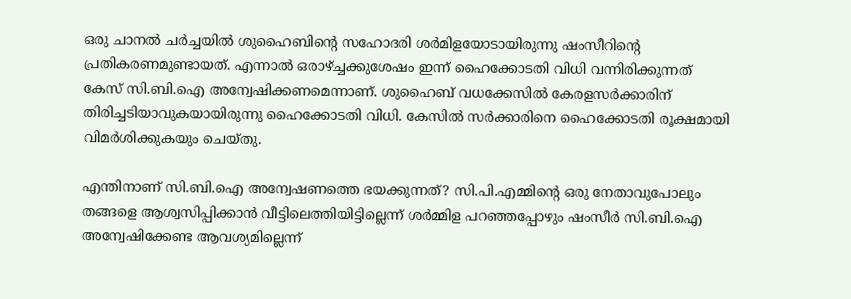ഒരു ചാനല്‍ ചര്‍ച്ചയില്‍ ശുഹൈബിന്റെ സഹോദരി ശര്‍മിളയോടായിരുന്നു ഷംസീറിന്റെ പ്രതികരണമുണ്ടായത്. എന്നാല്‍ ഒരാഴ്ച്ചക്കുശേഷം ഇന്ന് ഹൈക്കോടതി വിധി വന്നിരിക്കുന്നത് കേസ് സി.ബി.ഐ അന്വേഷിക്കണമെന്നാണ്. ശുഹൈബ് വധക്കേസില്‍ കേരളസര്‍ക്കാരിന് തിരിച്ചടിയാവുകയായിരുന്നു ഹൈക്കോടതി വിധി. കേസില്‍ സര്‍ക്കാരിനെ ഹൈക്കോടതി രൂക്ഷമായി വിമര്‍ശിക്കുകയും ചെയ്തു.

എന്തിനാണ് സി.ബി.ഐ അന്വേഷണത്തെ ഭയക്കുന്നത്? സി.പി.എമ്മിന്റെ ഒരു നേതാവുപോലും തങ്ങളെ ആശ്വസിപ്പിക്കാന്‍ വീട്ടിലെത്തിയിട്ടില്ലെന്ന് ശര്‍മ്മിള പറഞ്ഞപ്പോഴും ഷംസീര്‍ സി.ബി.ഐ അന്വേഷിക്കേണ്ട ആവശ്യമില്ലെന്ന്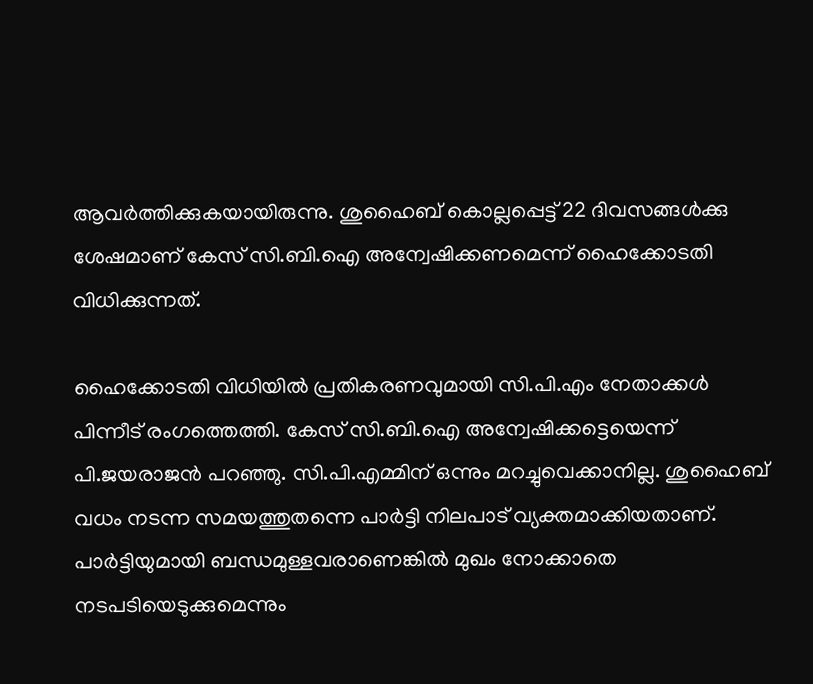ആവര്‍ത്തിക്കുകയായിരുന്നു. ശുഹൈബ് കൊല്ലപ്പെട്ട് 22 ദിവസങ്ങള്‍ക്കു ശേഷമാണ് കേസ് സി.ബി.ഐ അന്വേഷിക്കണമെന്ന് ഹൈക്കോടതി വിധിക്കുന്നത്.

ഹൈക്കോടതി വിധിയില്‍ പ്രതികരണവുമായി സി.പി.എം നേതാക്കള്‍ പിന്നീട് രംഗത്തെത്തി. കേസ് സി.ബി.ഐ അന്വേഷിക്കട്ടെയെന്ന് പി.ജയരാജന്‍ പറഞ്ഞു. സി.പി.എമ്മിന് ഒന്നും മറച്ചുവെക്കാനില്ല. ശുഹൈബ് വധം നടന്ന സമയത്തുതന്നെ പാര്‍ട്ടി നിലപാട് വ്യക്തമാക്കിയതാണ്. പാര്‍ട്ടിയുമായി ബന്ധമുള്ളവരാണെങ്കില്‍ മുഖം നോക്കാതെ നടപടിയെടുക്കുമെന്നും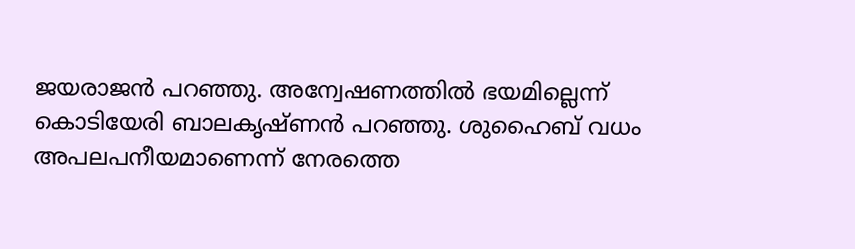ജയരാജന്‍ പറഞ്ഞു. അന്വേഷണത്തില്‍ ഭയമില്ലെന്ന് കൊടിയേരി ബാലകൃഷ്ണന്‍ പറഞ്ഞു. ശുഹൈബ് വധം അപലപനീയമാണെന്ന് നേരത്തെ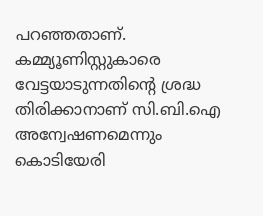പറഞ്ഞതാണ്. കമ്മ്യൂണിസ്റ്റുകാരെ വേട്ടയാടുന്നതിന്റെ ശ്രദ്ധ തിരിക്കാനാണ് സി.ബി.ഐ അന്വേഷണമെന്നും കൊടിയേരി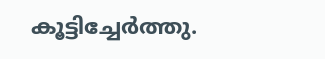കൂട്ടിച്ചേര്‍ത്തു.